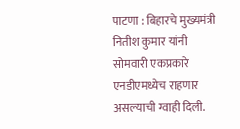पाटणा : बिहारचे मुख्यमंत्री नितीश कुमार यांनी सोमवारी एकप्रकारे एनडीएमध्येच राहणार असल्याची ग्वाही दिली.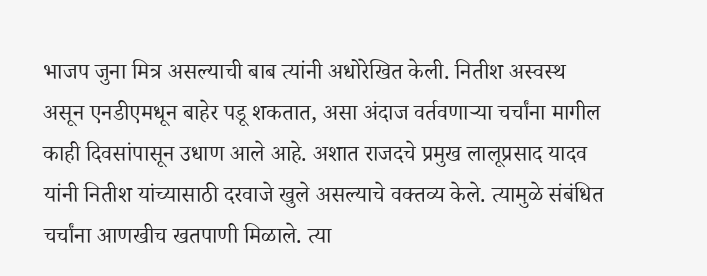भाजप जुना मित्र असल्याची बाब त्यांनी अधोरेखित केली. नितीश अस्वस्थ असून एनडीएमधून बाहेर पडू शकतात, असा अंदाज वर्तवणाऱ्या चर्चांना मागील काही दिवसांपासून उधाण आले आहे. अशात राजदचे प्रमुख लालूप्रसाद यादव यांनी नितीश यांच्यासाठी दरवाजे खुले असल्याचे वक्तव्य केले. त्यामुळे संबंधित चर्चांना आणखीच खतपाणी मिळाले. त्या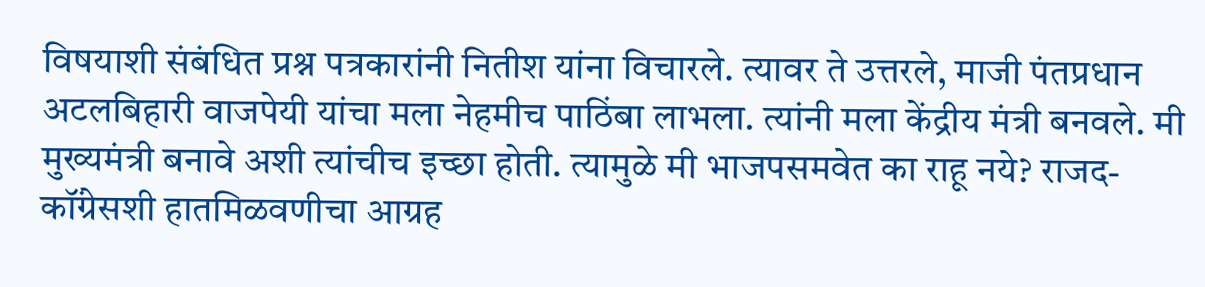विषयाशी संबंधित प्रश्न पत्रकारांनी नितीश यांना विचारले. त्यावर ते उत्तरले, माजी पंतप्रधान अटलबिहारी वाजपेयी यांचा मला नेहमीच पाठिंबा लाभला. त्यांनी मला केंद्रीय मंत्री बनवले. मी मुख्यमंत्री बनावे अशी त्यांचीच इच्छा होती. त्यामुळे मी भाजपसमवेत का राहू नये? राजद-कॉंग्रेसशी हातमिळवणीचा आग्रह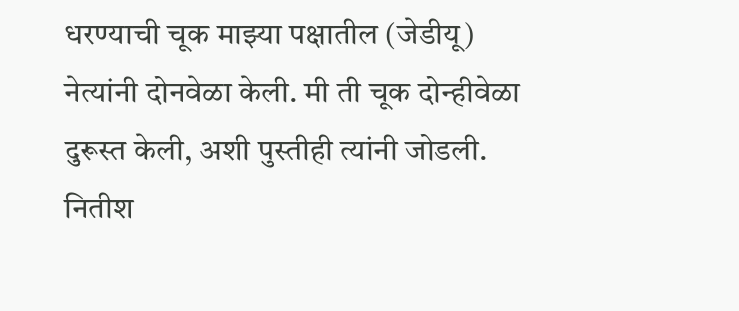धरण्याची चूक माझ्या पक्षातील (जेडीयू) नेत्यांनी दोनवेळा केली. मी ती चूक दोन्हीवेळा दुरूस्त केली, अशी पुस्तीही त्यांनी जोडली. नितीश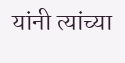यांनी त्यांच्या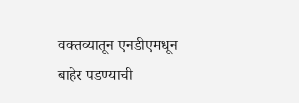वक्तव्यातून एनडीएमधून बाहेर पडण्याची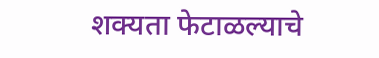शक्यता फेटाळल्याचे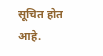सूचित होत आहे.